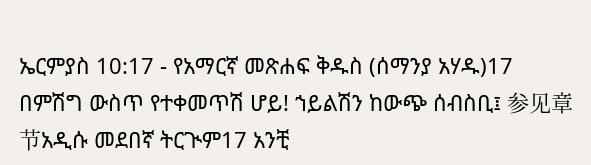ኤርምያስ 10:17 - የአማርኛ መጽሐፍ ቅዱስ (ሰማንያ አሃዱ)17 በምሽግ ውስጥ የተቀመጥሽ ሆይ! ኀይልሽን ከውጭ ሰብስቢ፤ 参见章节አዲሱ መደበኛ ትርጒም17 አንቺ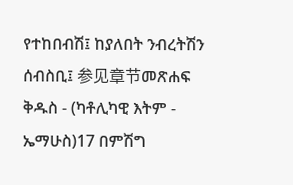የተከበብሽ፤ ከያለበት ንብረትሽን ሰብስቢ፤ 参见章节መጽሐፍ ቅዱስ - (ካቶሊካዊ እትም - ኤማሁስ)17 በምሽግ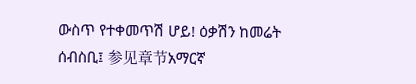ውስጥ የተቀመጥሽ ሆይ! ዕቃሽን ከመሬት ሰብስቢ፤ 参见章节አማርኛ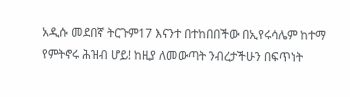አዲሱ መደበኛ ትርጉም17 እናንተ በተከበበችው በኢየሩሳሌም ከተማ የምትኖሩ ሕዝብ ሆይ! ከዚያ ለመውጣት ንብረታችሁን በፍጥነት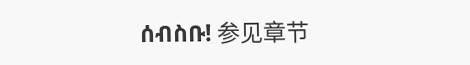ሰብስቡ! 参见章节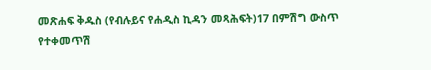መጽሐፍ ቅዱስ (የብሉይና የሐዲስ ኪዳን መጻሕፍት)17 በምሽግ ውስጥ የተቀመጥሽ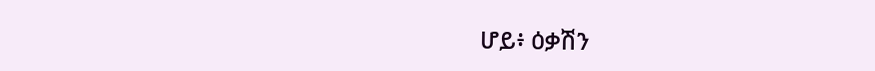ሆይ፥ ዕቃሽን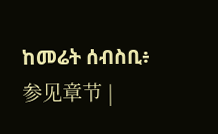ከመሬት ሰብስቢ፥ 参见章节 |